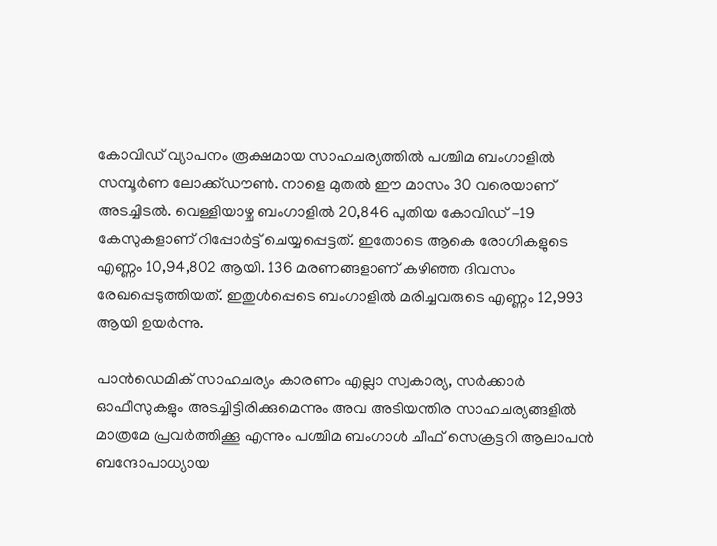കോവിഡ് വ്യാപനം രൂക്ഷമായ സാഹചര്യത്തില്‍ പശ്ചിമ ബംഗാളില്‍ സമ്പൂര്‍ണ ലോക്ക്ഡൗണ്‍. നാളെ മുതല്‍ ഈ മാസം 30 വരെയാണ് അടച്ചിടല്‍. വെള്ളിയാഴ്ച ബംഗാളില്‍ 20,846 പുതിയ കോവിഡ് -19 കേസുകളാണ് റിപ്പോര്‍ട്ട് ചെയ്യപ്പെട്ടത്. ഇതോടെ ആകെ രോഗികളുടെ എണ്ണം 10,94,802 ആയി. 136 മരണങ്ങളാണ് കഴിഞ്ഞ ദിവസം രേഖപ്പെടുത്തിയത്. ഇതുള്‍പ്പെടെ ബംഗാളില്‍ മരിച്ചവരുടെ എണ്ണം 12,993 ആയി ഉയര്‍ന്നു.

പാന്‍ഡെമിക് സാഹചര്യം കാരണം എല്ലാ സ്വകാര്യ, സര്‍ക്കാര്‍ ഓഫീസുകളും അടച്ചിട്ടിരിക്കുമെന്നും അവ അടിയന്തിര സാഹചര്യങ്ങളില്‍ മാത്രമേ പ്രവര്‍ത്തിക്കൂ എന്നും പശ്ചിമ ബംഗാള്‍ ചീഫ് സെക്രട്ടറി ആലാപന്‍ ബന്ദോപാധ്യായ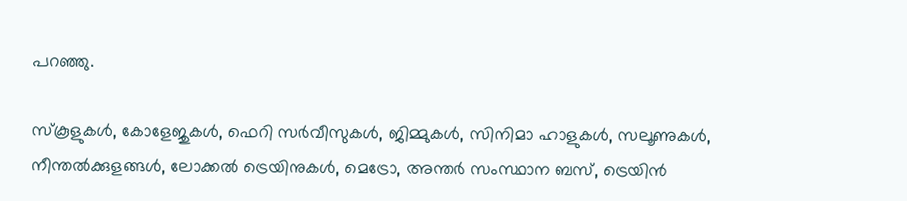പറഞ്ഞു.

സ്‌കൂളുകള്‍, കോളേജുകള്‍, ഫെറി സര്‍വീസുകള്‍, ജിമ്മുകള്‍, സിനിമാ ഹാളുകള്‍, സലൂണുകള്‍, നീന്തല്‍ക്കുളങ്ങള്‍, ലോക്കല്‍ ട്രെയിനുകള്‍, മെട്രോ, അന്തര്‍ സംസ്ഥാന ബസ്, ട്രെയിന്‍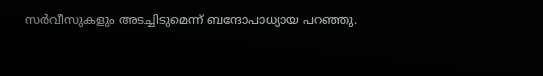സര്‍വീസുകളും അടച്ചിടുമെന്ന് ബന്ദോപാധ്യായ പറഞ്ഞു.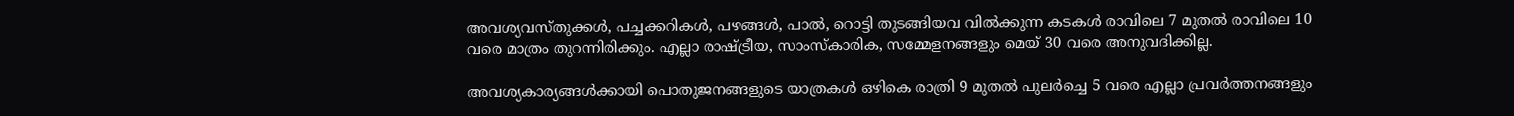അവശ്യവസ്തുക്കള്‍, പച്ചക്കറികള്‍, പഴങ്ങള്‍, പാല്‍, റൊട്ടി തുടങ്ങിയവ വില്‍ക്കുന്ന കടകള്‍ രാവിലെ 7 മുതല്‍ രാവിലെ 10 വരെ മാത്രം തുറന്നിരിക്കും. എല്ലാ രാഷ്ട്രീയ, സാംസ്‌കാരിക, സമ്മേളനങ്ങളും മെയ് 30 വരെ അനുവദിക്കില്ല.

അവശ്യകാര്യങ്ങള്‍ക്കായി പൊതുജനങ്ങളുടെ യാത്രകള്‍ ഒഴികെ രാത്രി 9 മുതല്‍ പുലര്‍ച്ചെ 5 വരെ എല്ലാ പ്രവര്‍ത്തനങ്ങളും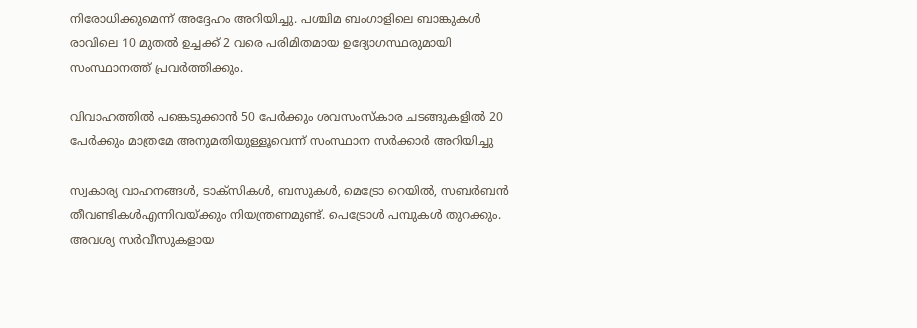നിരോധിക്കുമെന്ന് അദ്ദേഹം അറിയിച്ചു. പശ്ചിമ ബംഗാളിലെ ബാങ്കുകള്‍ രാവിലെ 10 മുതല്‍ ഉച്ചക്ക് 2 വരെ പരിമിതമായ ഉദ്യോഗസ്ഥരുമായി സംസ്ഥാനത്ത് പ്രവര്‍ത്തിക്കും.

വിവാഹത്തില്‍ പങ്കെടുക്കാന്‍ 50 പേര്‍ക്കും ശവസംസ്‌കാര ചടങ്ങുകളില്‍ 20 പേര്‍ക്കും മാത്രമേ അനുമതിയുള്ളൂവെന്ന് സംസ്ഥാന സര്‍ക്കാര്‍ അറിയിച്ചു

സ്വകാര്യ വാഹനങ്ങള്‍, ടാക്‌സികള്‍, ബസുകള്‍, മെട്രോ റെയില്‍, സബര്‍ബന്‍ തീവണ്ടികള്‍എന്നിവയ്ക്കും നിയന്ത്രണമുണ്ട്. പെട്രോള്‍ പമ്പുകള്‍ തുറക്കും. അവശ്യ സര്‍വീസുകളായ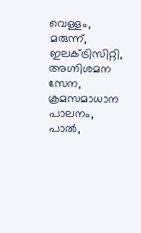വെള്ളം, മരുന്ന്, ഇലക്ട്രിസിറ്റി, അഗ്നിശമന സേന, ക്രമസമാധാന പാലനം, പാല്‍,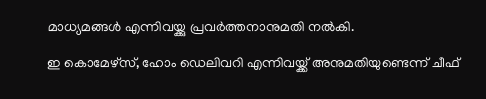മാധ്യമങ്ങള്‍ എന്നിവയ്ക്കു പ്രവര്‍ത്തനാനുമതി നല്‍കി.

ഇ കൊമേഴ്‌സ്, ഹോം ഡെലിവറി എന്നിവയ്ക്ക് അനുമതിയുണ്ടെന്ന് ചീഫ്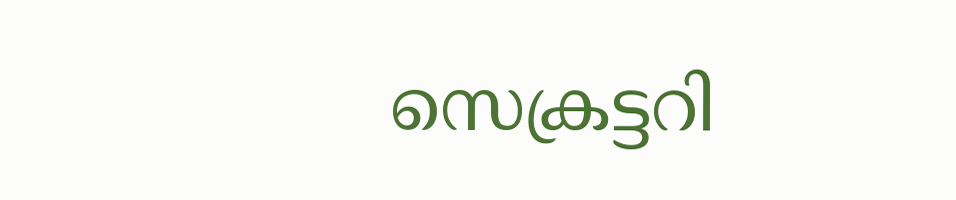സെക്രട്ടറി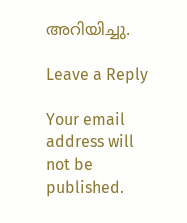അറിയിച്ചു.

Leave a Reply

Your email address will not be published.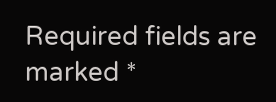Required fields are marked *